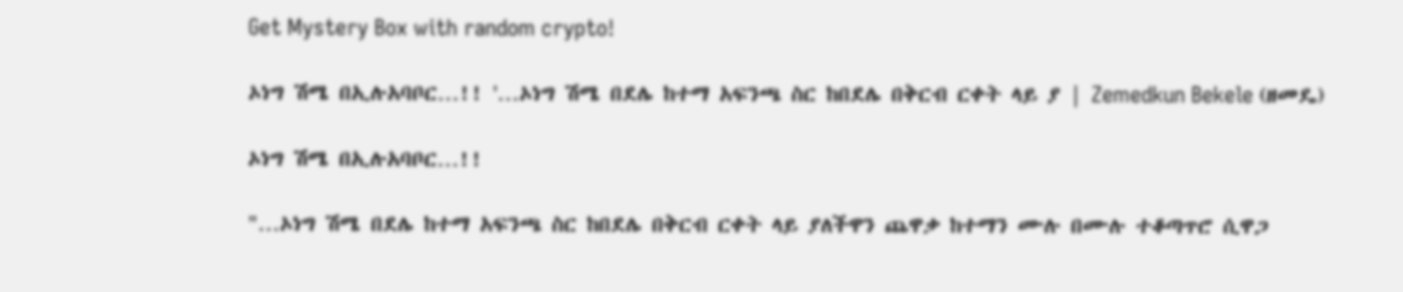Get Mystery Box with random crypto!

ኦነግ ሽሜ በኢሉአባቦር…!! '…ኦነግ ሽሜ በደሌ ከተማ አፍንጫ ስር ከበደሌ በቅርብ ርቀት ላይ ያ | Zemedkun Bekele (ዘመዴ)

ኦነግ ሽሜ በኢሉአባቦር…!!

"…ኦነግ ሽሜ በደሌ ከተማ አፍንጫ ስር ከበደሌ በቅርብ ርቀት ላይ ያለችዋን ጨዋቃ ከተማን ሙሉ በሙሉ ተቆጣጥሮ ሲዋጋ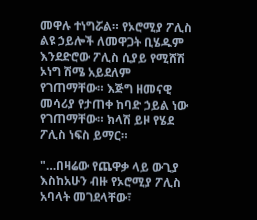መዋሉ ተነግሯል። የኦሮሚያ ፖሊስ ልዩ ኃይሎች ለመዋጋት ቢሄዱም እንደድሮው ፖሊስ ሲያይ የሚሸሽ ኦነግ ሽሜ አይደለም የገጠማቸው። እጅግ ዘመናዊ መሳሪያ የታጠቀ ከባድ ኃይል ነው የገጠማቸው። ክላሽ ይዞ የሄደ ፖሊስ ነፍስ ይማር።

"…በዛሬው የጨዋቃ ላይ ውጊያ እስከአሁን ብዙ የኦሮሚያ ፖሊስ አባላት መገደላቸው፣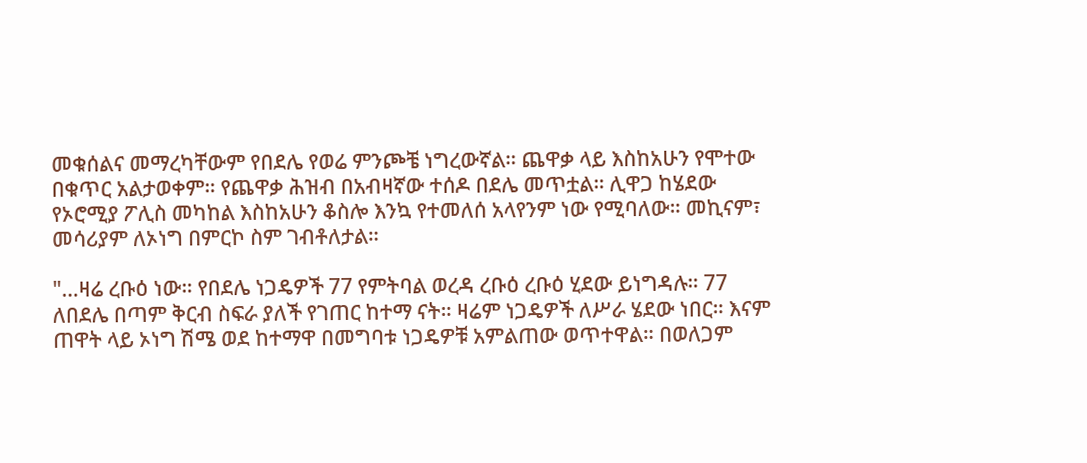መቁሰልና መማረካቸውም የበደሌ የወሬ ምንጮቼ ነግረውኛል። ጨዋቃ ላይ እስከአሁን የሞተው በቁጥር አልታወቀም። የጨዋቃ ሕዝብ በአብዛኛው ተሰዶ በደሌ መጥቷል። ሊዋጋ ከሄደው የኦሮሚያ ፖሊስ መካከል እስከአሁን ቆስሎ እንኳ የተመለሰ አላየንም ነው የሚባለው። መኪናም፣ መሳሪያም ለኦነግ በምርኮ ስም ገብቶለታል።

"…ዛሬ ረቡዕ ነው። የበደሌ ነጋዴዎች 77 የምትባል ወረዳ ረቡዕ ረቡዕ ሂደው ይነግዳሉ። 77 ለበደሌ በጣም ቅርብ ስፍራ ያለች የገጠር ከተማ ናት። ዛሬም ነጋዴዎች ለሥራ ሄደው ነበር። እናም ጠዋት ላይ ኦነግ ሽሜ ወደ ከተማዋ በመግባቱ ነጋዴዎቹ አምልጠው ወጥተዋል። በወለጋም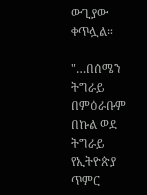ውጊያው ቀጥሏል።

"…በሰሜን ትግራይ በምዕራቡም በኩል ወደ ትግራይ የኢትዮጵያ ጥምር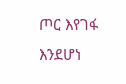ጦር እየገፋ እንደሆነ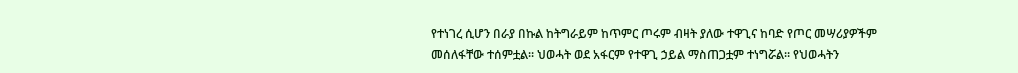የተነገረ ሲሆን በራያ በኩል ከትግራይም ከጥምር ጦሩም ብዛት ያለው ተዋጊና ከባድ የጦር መሣሪያዎችም መሰለፋቸው ተሰምቷል። ህወሓት ወደ አፋርም የተዋጊ ኃይል ማስጠጋቷም ተነግሯል። የህወሓትን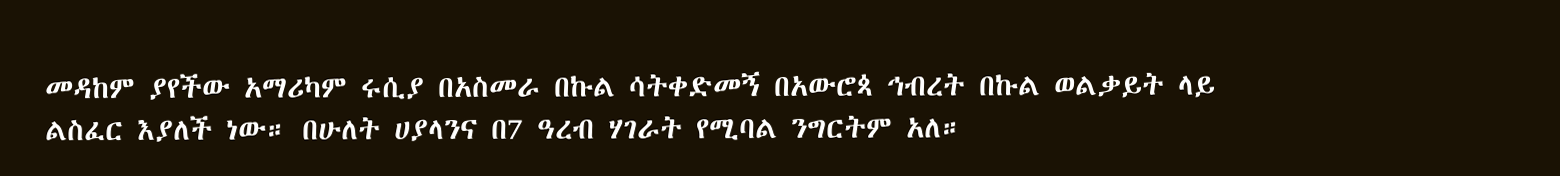መዳከም ያየችው አማሪካም ሩሲያ በአስመራ በኩል ሳትቀድመኝ በአውሮጳ ኅብረት በኩል ወልቃይት ላይ ልስፈር እያለች ነው። በሁለት ሀያላንና በ7 ዓረብ ሃገራት የሚባል ንግርትም አለ።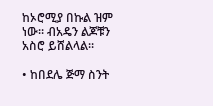ከኦሮሚያ በኩል ዝም ነው። ብአዴን ልጆቹን አስሮ ይሸልላል።

• ከበደሌ ጅማ ስንት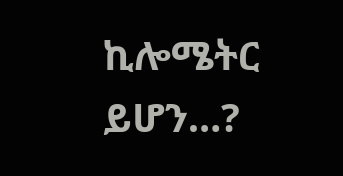ኪሎሜትር ይሆን…?